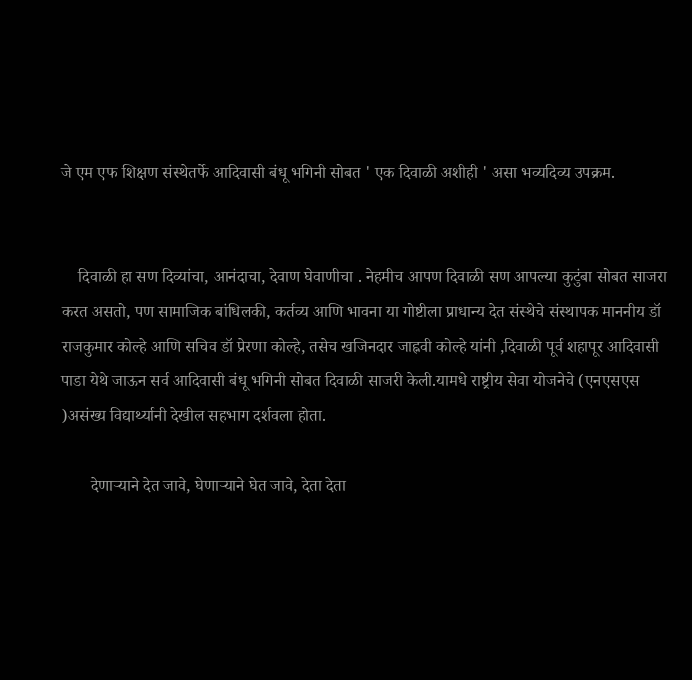जे एम एफ शिक्षण संस्थेतर्फे आदिवासी बंधू भगिनी सोबत ' एक दिवाळी अशीही ' असा भव्यदिव्य उपक्रम.


    दिवाळी हा सण दिव्यांचा, आनंदाचा, देवाण घेवाणीचा . नेहमीच आपण दिवाळी सण आपल्या कुटुंबा सोबत साजरा करत असतो, पण सामाजिक बांधिलकी, कर्तव्य आणि भावना या गोष्टीला प्राधान्य देत संस्थेचे संस्थापक माननीय डॉ राजकुमार कोल्हे आणि सचिव डॉ प्रेरणा कोल्हे, तसेच खजिनदार जाह्नवी कोल्हे यांनी ,दिवाळी पूर्व शहापूर आदिवासी पाडा येथे जाऊन सर्व आदिवासी बंधू भगिनी सोबत दिवाळी साजरी केली.यामधे राष्ट्रीय सेवा योजनेचे (एनएसएस )असंख्य विद्यार्थ्यानी देखील सहभाग दर्शवला होता.

       देणाऱ्याने देत जावे, घेणाऱ्याने घेत जावे, देता देता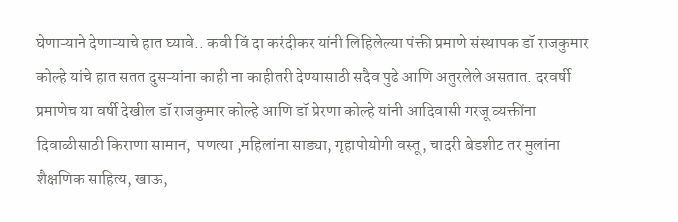घेणाऱ्याने देणाऱ्याचे हात घ्यावे.. कवी विं दा करंदीकर यांनी लिहिलेल्या पंक्ती प्रमाणे संस्थापक डॉ राजकुमार कोल्हे यांचे हात सतत दुसऱ्यांना काही ना काहीतरी देण्यासाठी सदैव पुढे आणि अतुरलेले असतात. दरवर्षी प्रमाणेच या वर्षी देखील डॉ राजकुमार कोल्हे आणि डॉ प्रेरणा कोल्हे यांनी आदिवासी गरजू व्यक्तींना दिवाळीसाठी किराणा सामान,  पणत्या ,महिलांना साड्या, गृहापोयोगी वस्तू, चादरी बेडशीट तर मुलांना शैक्षणिक साहित्य, खाऊ,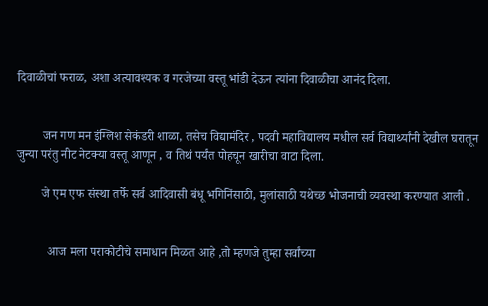दिवाळीचां फराळ, अशा अत्यावश्यक व गरजेच्या वस्तू भांडी देऊन त्यांना दिवाळीचा आनंद दिला.


        जन गण मन इंग्लिश सेकंडरी शाळा, तसेच विद्यामंदिर , पदवी महाविद्यालय मधील सर्व विद्यार्थ्यांनी देखील घरातून जुन्या परंतु नीट नेटक्या वस्तू आणून , व तिथं पर्यंत पोहचून खारीचा वाटा दिला.

        जे एम एफ संस्था तर्फे सर्व आदिवासी बंधू भगिनिंसाठी, मुलांसाठी यथेच्छ भोजनाची व्यवस्था करण्यात आली .


          आज मला पराकोटीचे समाधान मिळत आहे ,तो म्हणजे तुम्हा सर्वांच्या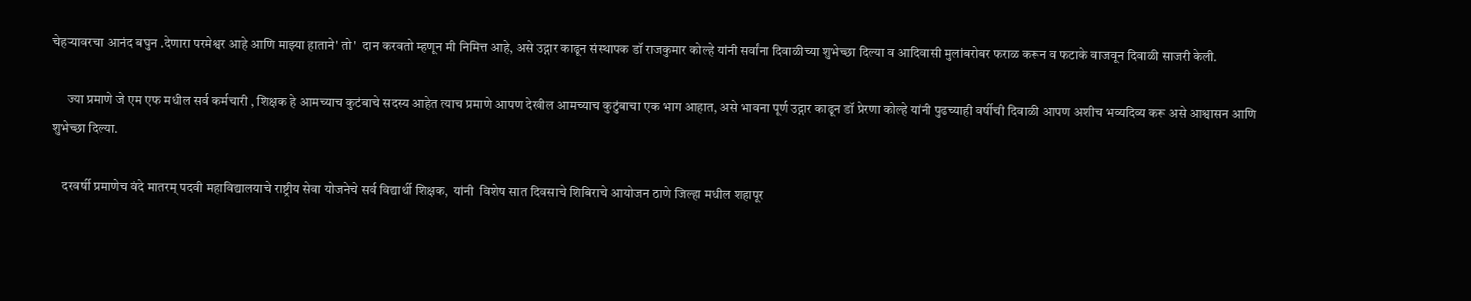चेहऱ्यावरचा आनंद बघुन .देणारा परमेश्वर आहे आणि माझ्या हाताने' तो'  दान करवतो म्हणून मी निमित्त आहे, असे उद्गार काढून संस्थापक डॉ राजकुमार कोल्हे यांनी सर्वांना दिवाळीच्या शुभेच्छा दिल्या व आदिवासी मुलांबरोबर फराळ करून व फटाके वाजवून दिवाळी साजरी केली.

      ज्या प्रमाणे जे एम एफ मधील सर्व कर्मचारी , शिक्षक हे आमच्याच कुटंबाचे सदस्य आहेत त्याच प्रमाणे आपण देखील आमच्याच कुटुंबाचा एक भाग आहात, असे भावना पूर्ण उद्गार काढून डॉ प्रेरणा कोल्हे यांनी पुढच्याही वर्षीची दिवाळी आपण अशीच भव्यदिव्य करू असे आश्वासन आणि शुभेच्छा दिल्या.

    दरवर्षी प्रमाणेच वंदे मातरम् पदवी महाविद्यालयाचे राष्ट्रीय सेवा योजनेचे सर्व विद्यार्थी शिक्षक,  यांनी  विशेष सात दिवसाचे शिबिराचे आयोजन ठाणे जिल्हा मधील शहापूर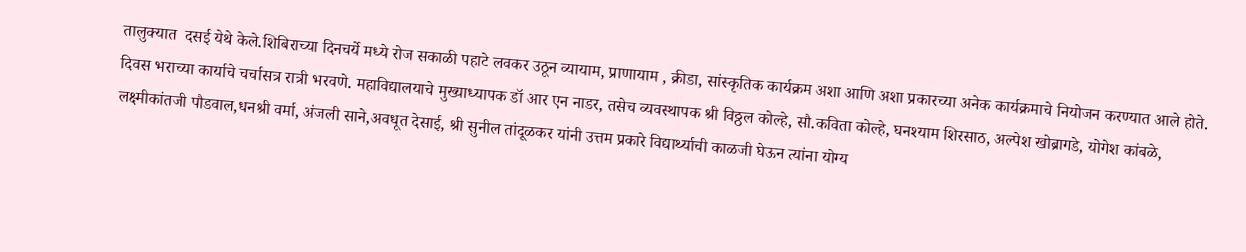तालुक्यात  दसई येथे केले.शिबिराच्या दिनचर्ये मध्ये रोज सकाळी पहाटे लवकर उठून व्यायाम, प्राणायाम , क्रीडा, सांस्कृतिक कार्यक्रम अशा आणि अशा प्रकारच्या अनेक कार्यक्रमाचे नियोजन करण्यात आले होते. दिवस भराच्या कार्याचे चर्चासत्र रात्री भरवणे. महाविद्यालयाचे मुख्याध्यापक डॉ आर एन नाडर, तसेच व्यवस्थापक श्री विठ्ठल कोल्हे, सौ.कविता कोल्हे, घनश्याम शिरसाठ, अल्पेश खोब्रागडे, योगेश कांबळे, लक्ष्मीकांतजी पौडवाल,धनश्री वर्मा, अंजली साने,अवधूत देसाई, श्री सुनील तांदूळकर यांनी उत्तम प्रकारे विद्यार्थ्याची काळजी घेऊन त्यांना योग्य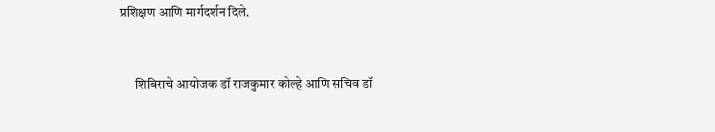प्रशिक्षण आणि मार्गदर्शन दिले.


      शिबिराचे आयोजक डॉ राजकुमार कोल्हे आणि सचिव डॉ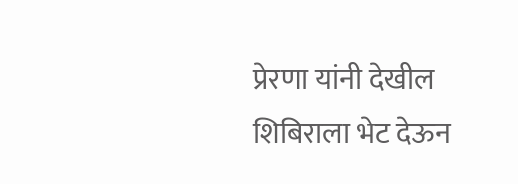प्रेरणा यांनी देखील शिबिराला भेट देऊन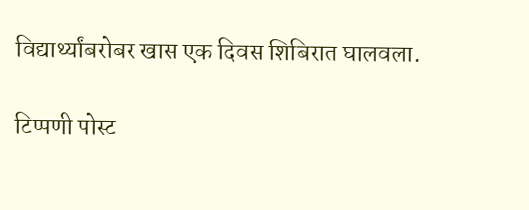विद्यार्थ्यांबरोबर खास एक दिवस शिबिरात घालवला.

टिप्पणी पोस्ट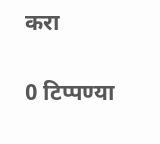करा

0 टिप्पण्या